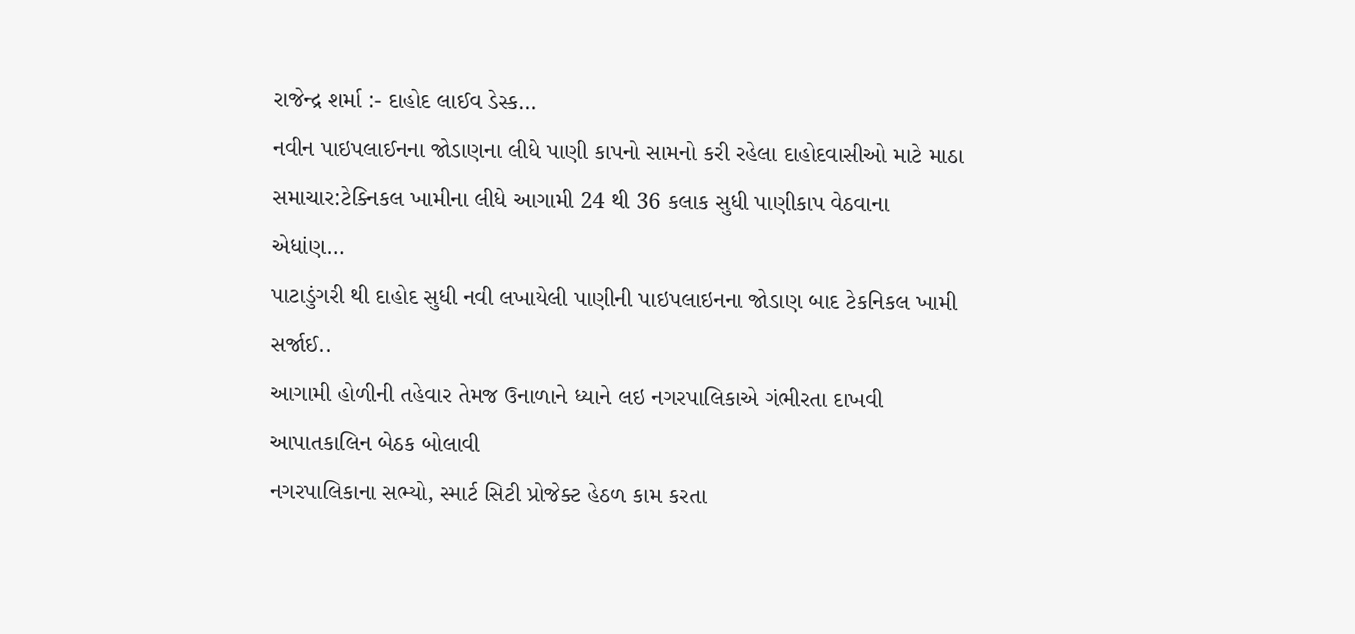રાજેન્દ્ર શર્મા :- દાહોદ લાઈવ ડેસ્ક…
નવીન પાઇપલાઈનના જોડાણના લીધે પાણી કાપનો સામનો કરી રહેલા દાહોદવાસીઓ માટે માઠા સમાચાર:ટેક્નિકલ ખામીના લીધે આગામી 24 થી 36 કલાક સુધી પાણીકાપ વેઠવાના એધાંણ…
પાટાડુંગરી થી દાહોદ સુધી નવી લખાયેલી પાણીની પાઇપલાઇનના જોડાણ બાદ ટેકનિકલ ખામી સર્જાઈ..
આગામી હોળીની તહેવાર તેમજ ઉનાળાને ધ્યાને લઇ નગરપાલિકાએ ગંભીરતા દાખવી આપાતકાલિન બેઠક બોલાવી
નગરપાલિકાના સભ્યો, સ્માર્ટ સિટી પ્રોજેક્ટ હેઠળ કામ કરતા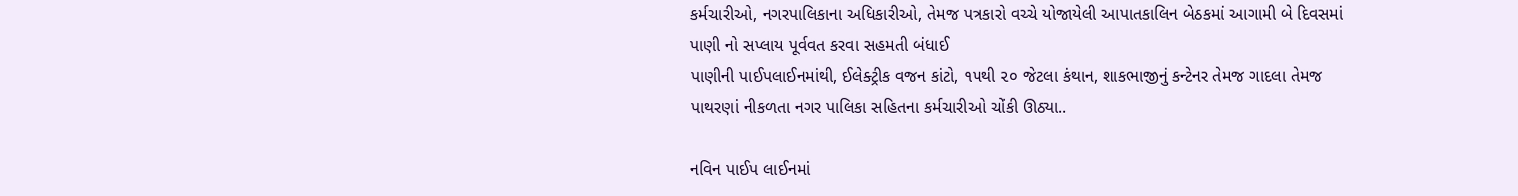કર્મચારીઓ, નગરપાલિકાના અધિકારીઓ, તેમજ પત્રકારો વચ્ચે યોજાયેલી આપાતકાલિન બેઠકમાં આગામી બે દિવસમાં પાણી નો સપ્લાય પૂર્વવત કરવા સહમતી બંધાઈ
પાણીની પાઈપલાઈનમાંથી, ઈલેક્ટ્રીક વજન કાંટો, ૧૫થી ૨૦ જેટલા કંથાન, શાકભાજીનું કન્ટેનર તેમજ ગાદલા તેમજ પાથરણાં નીકળતા નગર પાલિકા સહિતના કર્મચારીઓ ચોંકી ઊઠ્યા..

નવિન પાઈપ લાઈનમાં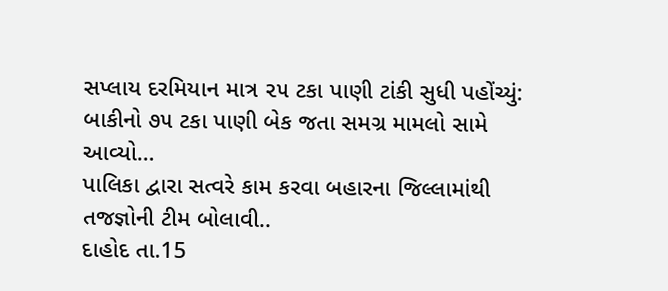સપ્લાય દરમિયાન માત્ર ૨૫ ટકા પાણી ટાંકી સુધી પહોંચ્યું: બાકીનો ૭૫ ટકા પાણી બેક જતા સમગ્ર મામલો સામે આવ્યો…
પાલિકા દ્વારા સત્વરે કામ કરવા બહારના જિલ્લામાંથી તજજ્ઞોની ટીમ બોલાવી..
દાહોદ તા.15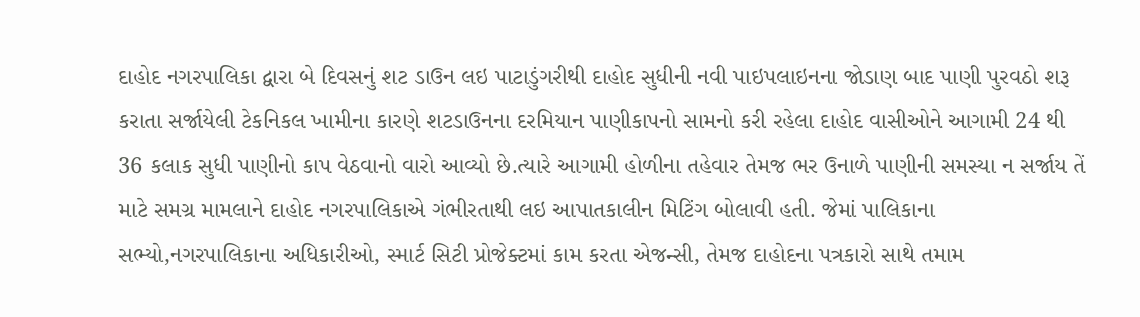દાહોદ નગરપાલિકા દ્વારા બે દિવસનું શટ ડાઉન લઇ પાટાડુંગરીથી દાહોદ સુધીની નવી પાઇપલાઇનના જોડાણ બાદ પાણી પુરવઠો શરૂ કરાતા સર્જાયેલી ટેકનિકલ ખામીના કારણે શટડાઉનના દરમિયાન પાણીકાપનો સામનો કરી રહેલા દાહોદ વાસીઓને આગામી 24 થી 36 કલાક સુધી પાણીનો કાપ વેઠવાનો વારો આવ્યો છે.ત્યારે આગામી હોળીના તહેવાર તેમજ ભર ઉનાળે પાણીની સમસ્યા ન સર્જાય તેં માટે સમગ્ર મામલાને દાહોદ નગરપાલિકાએ ગંભીરતાથી લઇ આપાતકાલીન મિટિંગ બોલાવી હતી. જેમાં પાલિકાના સભ્યો,નગરપાલિકાના અધિકારીઓ, સ્માર્ટ સિટી પ્રોજેક્ટમાં કામ કરતા એજન્સી, તેમજ દાહોદના પત્રકારો સાથે તમામ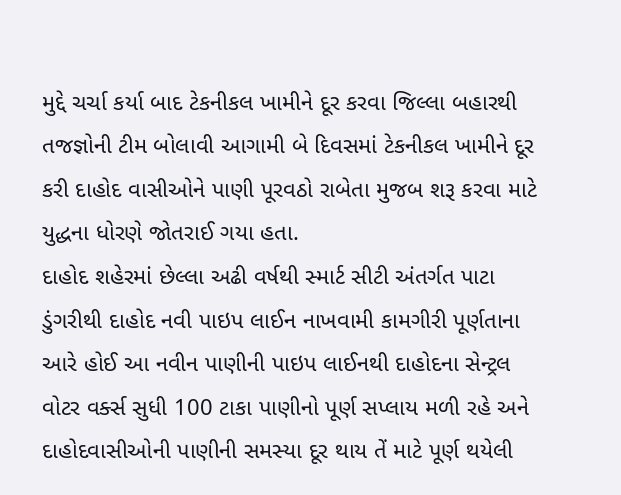મુદ્દે ચર્ચા કર્યા બાદ ટેકનીકલ ખામીને દૂર કરવા જિલ્લા બહારથી તજજ્ઞોની ટીમ બોલાવી આગામી બે દિવસમાં ટેકનીકલ ખામીને દૂર કરી દાહોદ વાસીઓને પાણી પૂરવઠો રાબેતા મુજબ શરૂ કરવા માટે યુદ્ધના ધોરણે જોતરાઈ ગયા હતા.
દાહોદ શહેરમાં છેલ્લા અઢી વર્ષથી સ્માર્ટ સીટી અંતર્ગત પાટા ડુંગરીથી દાહોદ નવી પાઇપ લાઈન નાખવામી કામગીરી પૂર્ણતાના આરે હોઈ આ નવીન પાણીની પાઇપ લાઈનથી દાહોદના સેન્ટ્રલ વોટર વર્ક્સ સુધી 100 ટાકા પાણીનો પૂર્ણ સપ્લાય મળી રહે અને દાહોદવાસીઓની પાણીની સમસ્યા દૂર થાય તેં માટે પૂર્ણ થયેલી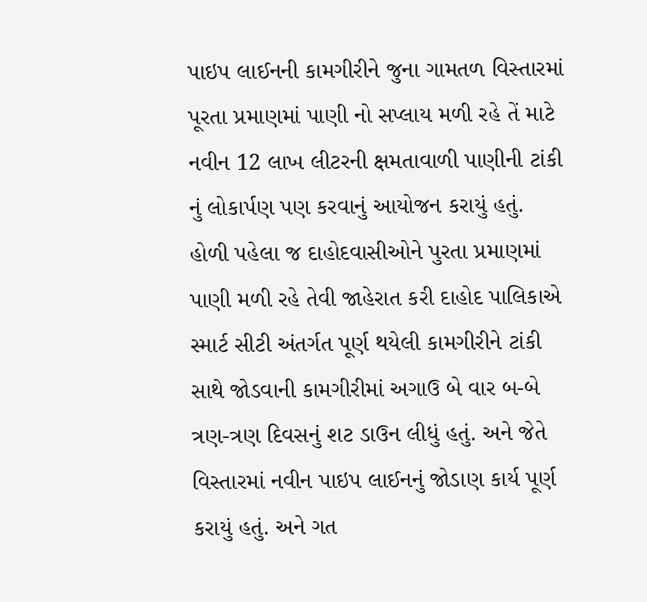પાઇપ લાઈનની કામગીરીને જુના ગામતળ વિસ્તારમાં પૂરતા પ્રમાણમાં પાણી નો સપ્લાય મળી રહે તેં માટે નવીન 12 લાખ લીટરની ક્ષમતાવાળી પાણીની ટાંકી નું લોકાર્પણ પણ કરવાનું આયોજન કરાયું હતું. હોળી પહેલા જ દાહોદવાસીઓને પુરતા પ્રમાણમાં પાણી મળી રહે તેવી જાહેરાત કરી દાહોદ પાલિકાએ સ્માર્ટ સીટી અંતર્ગત પૂર્ણ થયેલી કામગીરીને ટાંકી સાથે જોડવાની કામગીરીમાં અગાઉ બે વાર બ-બે ત્રણ-ત્રણ દિવસનું શટ ડાઉન લીધું હતું. અને જેતે વિસ્તારમાં નવીન પાઇપ લાઈનનું જોડાણ કાર્ય પૂર્ણ કરાયું હતું. અને ગત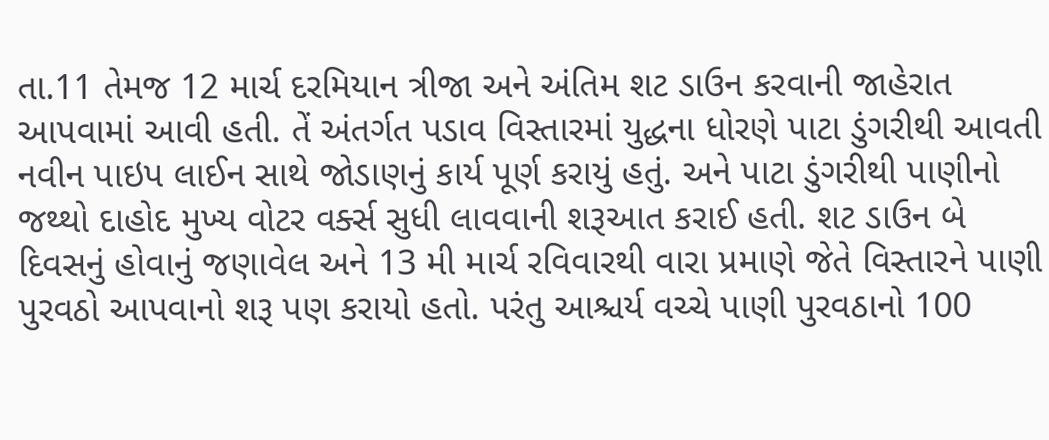તા.11 તેમજ 12 માર્ચ દરમિયાન ત્રીજા અને અંતિમ શટ ડાઉન કરવાની જાહેરાત આપવામાં આવી હતી. તેં અંતર્ગત પડાવ વિસ્તારમાં યુદ્ધના ધોરણે પાટા ડુંગરીથી આવતી નવીન પાઇપ લાઈન સાથે જોડાણનું કાર્ય પૂર્ણ કરાયું હતું. અને પાટા ડુંગરીથી પાણીનો જથ્થો દાહોદ મુખ્ય વોટર વર્ક્સ સુધી લાવવાની શરૂઆત કરાઈ હતી. શટ ડાઉન બે દિવસનું હોવાનું જણાવેલ અને 13 મી માર્ચ રવિવારથી વારા પ્રમાણે જેતે વિસ્તારને પાણી પુરવઠો આપવાનો શરૂ પણ કરાયો હતો. પરંતુ આશ્ચર્ય વચ્ચે પાણી પુરવઠાનો 100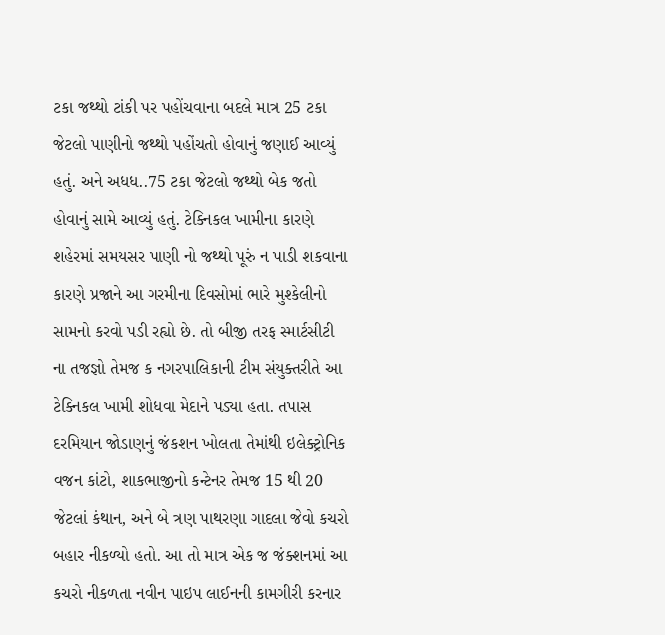ટકા જથ્થો ટાંકી પર પહોંચવાના બદલે માત્ર 25 ટકા જેટલો પાણીનો જથ્થો પહોંચતો હોવાનું જણાઈ આવ્યું હતું. અને અધધ..75 ટકા જેટલો જથ્થો બેક જતો હોવાનું સામે આવ્યું હતું. ટેક્નિકલ ખામીના કારણે શહેરમાં સમયસર પાણી નો જથ્થો પૂરું ન પાડી શકવાના કારણે પ્રજાને આ ગરમીના દિવસોમાં ભારે મુશ્કેલીનો સામનો કરવો પડી રહ્યો છે. તો બીજી તરફ સ્માર્ટસીટી ના તજજ્ઞો તેમજ ક નગરપાલિકાની ટીમ સંયુક્તરીતે આ ટેક્નિકલ ખામી શોધવા મેદાને પડ્યા હતા. તપાસ દરમિયાન જોડાણનું જંકશન ખોલતા તેમાંથી ઇલેક્ટ્રોનિક વજન કાંટો, શાકભાજીનો કન્ટેનર તેમજ 15 થી 20 જેટલાં કંથાન, અને બે ત્રણ પાથરણા ગાદલા જેવો કચરો બહાર નીકળ્યો હતો. આ તો માત્ર એક જ જંક્શનમાં આ કચરો નીકળતા નવીન પાઇપ લાઈનની કામગીરી કરનાર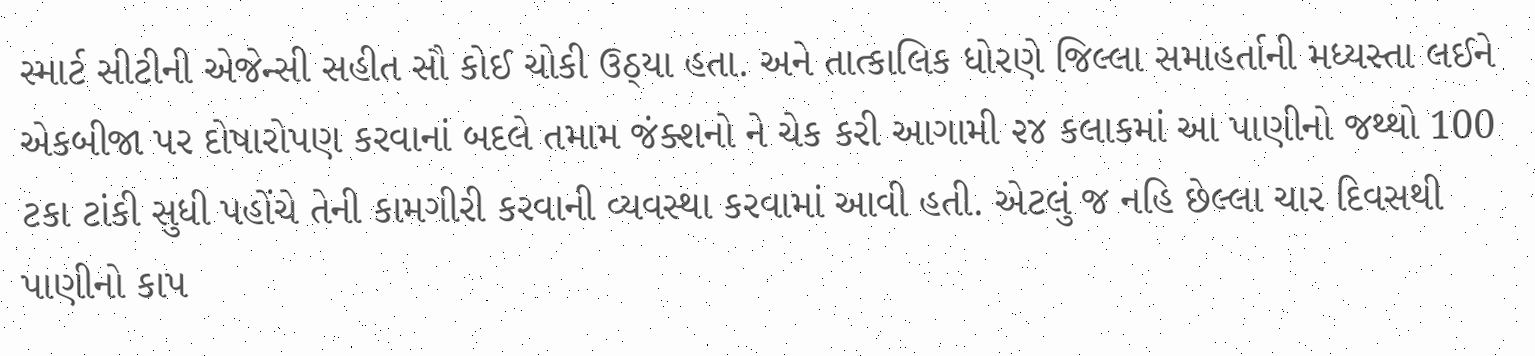સ્માર્ટ સીટીની એજેન્સી સહીત સૌ કોઈ ચોકી ઉઠ્યા હતા. અને તાત્કાલિક ધોરણે જિલ્લા સમાહર્તાની મધ્યસ્તા લઈને એકબીજા પર દોષારોપણ કરવાનાં બદલે તમામ જંક્શનો ને ચેક કરી આગામી ૨૪ કલાકમાં આ પાણીનો જથ્થો 100 ટકા ટાંકી સુધી પહોંચે તેની કામગીરી કરવાની વ્યવસ્થા કરવામાં આવી હતી. એટલું જ નહિ છેલ્લા ચાર દિવસથી પાણીનો કાપ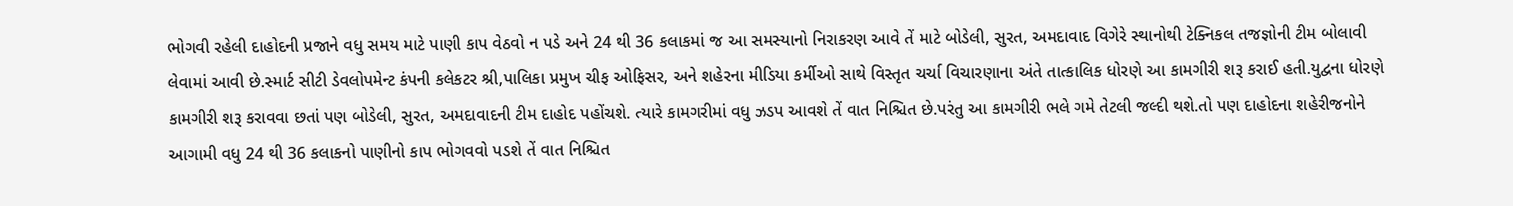ભોગવી રહેલી દાહોદની પ્રજાને વધુ સમય માટે પાણી કાપ વેઠવો ન પડે અને 24 થી 36 કલાકમાં જ આ સમસ્યાનો નિરાકરણ આવે તેં માટે બોડેલી, સુરત, અમદાવાદ વિગેરે સ્થાનોથી ટેક્નિકલ તજજ્ઞોની ટીમ બોલાવી લેવામાં આવી છે.સ્માર્ટ સીટી ડેવલોપમેન્ટ કંપની કલેકટર શ્રી,પાલિકા પ્રમુખ ચીફ ઓફિસર, અને શહેરના મીડિયા કર્મીઓ સાથે વિસ્તૃત ચર્ચા વિચારણાના અંતે તાત્કાલિક ધોરણે આ કામગીરી શરૂ કરાઈ હતી.યુદ્વના ધોરણે કામગીરી શરૂ કરાવવા છતાં પણ બોડેલી, સુરત, અમદાવાદની ટીમ દાહોદ પહોંચશે. ત્યારે કામગરીમાં વધુ ઝડપ આવશે તેં વાત નિશ્ચિત છે.પરંતુ આ કામગીરી ભલે ગમે તેટલી જલ્દી થશે.તો પણ દાહોદના શહેરીજનોને આગામી વધુ 24 થી 36 કલાકનો પાણીનો કાપ ભોગવવો પડશે તેં વાત નિશ્ચિત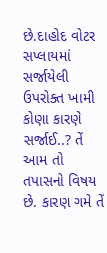છે.દાહોદ વોટર સપ્લાયમાં સર્જાયેલી ઉપરોક્ત ખામી કોણા કારણે સર્જાઈ..? તેં આમ તો તપાસનો વિષય છે. કારણ ગમે તેં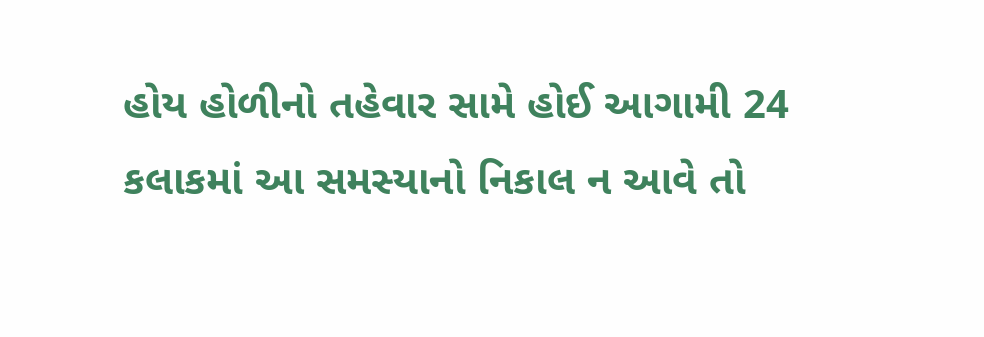હોય હોળીનો તહેવાર સામે હોઈ આગામી 24 કલાકમાં આ સમસ્યાનો નિકાલ ન આવે તો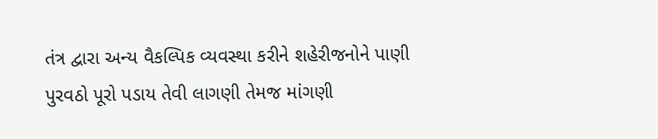તંત્ર દ્વારા અન્ય વૈકલ્પિક વ્યવસ્થા કરીને શહેરીજનોને પાણી પુરવઠો પૂરો પડાય તેવી લાગણી તેમજ માંગણી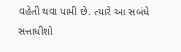વહેતી થવા પામી છે. ત્યારે આ સબંધે સત્તાધીશો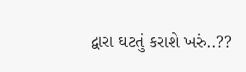દ્વારા ઘટતું કરાશે ખરું..??